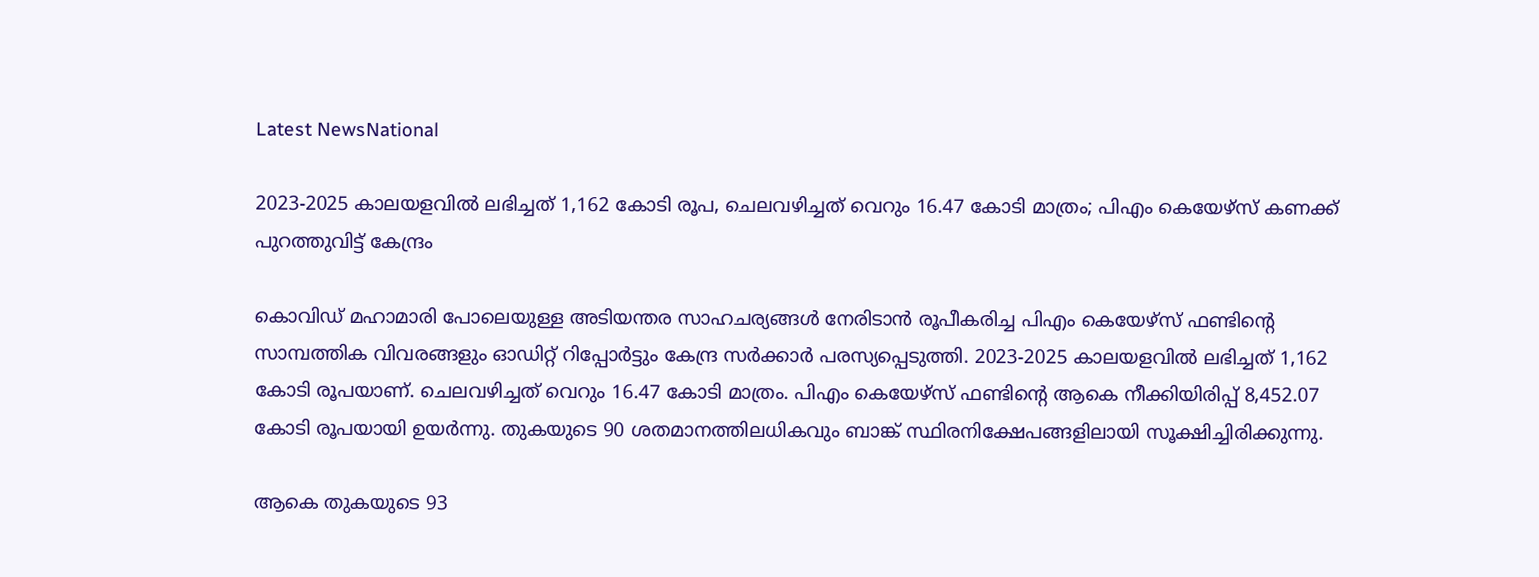Latest NewsNational

2023-2025 കാലയളവിൽ ലഭിച്ചത് 1,162 കോടി രൂപ, ചെലവഴിച്ചത് വെറും 16.47 കോടി മാത്രം; പിഎം കെയേഴ്സ് കണക്ക് പുറത്തുവിട്ട് കേന്ദ്രം

കൊവിഡ് മഹാമാരി പോലെയുള്ള അടിയന്തര സാഹചര്യങ്ങൾ നേരിടാൻ രൂപീകരിച്ച പിഎം കെയേഴ്സ് ഫണ്ടിന്റെ സാമ്പത്തിക വിവരങ്ങളും ഓഡിറ്റ് റിപ്പോർട്ടും കേന്ദ്ര സർക്കാർ പരസ്യപ്പെടുത്തി. 2023-2025 കാലയളവിൽ ലഭിച്ചത് 1,162 കോടി രൂപയാണ്. ചെലവഴിച്ചത് വെറും 16.47 കോടി മാത്രം. പിഎം കെയേഴ്സ് ഫണ്ടിന്റെ ആകെ നീക്കിയിരിപ്പ് 8,452.07 കോടി രൂപയായി ഉയർന്നു. തുകയുടെ 90 ശതമാനത്തിലധികവും ബാങ്ക് സ്ഥിരനിക്ഷേപങ്ങളിലായി സൂക്ഷിച്ചിരിക്കുന്നു.

ആകെ തുകയുടെ 93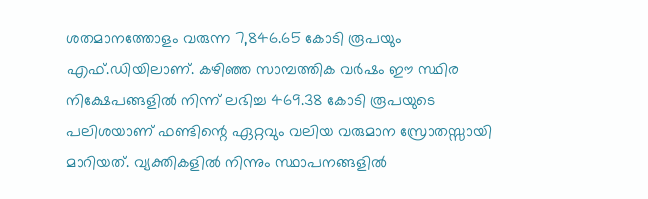ശതമാനത്തോളം വരുന്ന 7,846.65 കോടി രൂപയും എഫ്.ഡിയിലാണ്. കഴിഞ്ഞ സാമ്പത്തിക വർഷം ഈ സ്ഥിര നിക്ഷേപങ്ങളിൽ നിന്ന് ലഭിച്ച 469.38 കോടി രൂപയുടെ പലിശയാണ് ഫണ്ടിന്റെ ഏറ്റവും വലിയ വരുമാന സ്രോതസ്സായി മാറിയത്. വ്യക്തികളിൽ നിന്നും സ്ഥാപനങ്ങളിൽ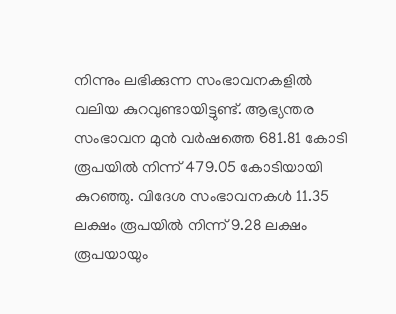നിന്നും ലഭിക്കുന്ന സംഭാവനകളിൽ വലിയ കുറവുണ്ടായിട്ടുണ്ട്. ആഭ്യന്തര സംഭാവന മുൻ വർഷത്തെ 681.81 കോടി രൂപയിൽ നിന്ന് 479.05 കോടിയായി കുറഞ്ഞു. വിദേശ സംഭാവനകൾ 11.35 ലക്ഷം രൂപയിൽ നിന്ന് 9.28 ലക്ഷം രൂപയായും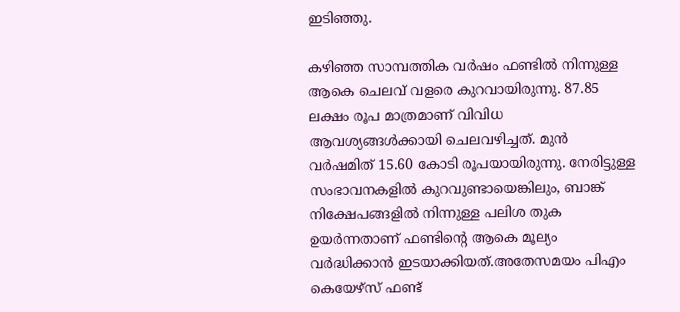ഇടിഞ്ഞു.

കഴിഞ്ഞ സാമ്പത്തിക വർഷം ഫണ്ടിൽ നിന്നുള്ള ആകെ ചെലവ് വളരെ കുറവായിരുന്നു. 87.85 ലക്ഷം രൂപ മാത്രമാണ് വിവിധ ആവശ്യങ്ങൾക്കായി ചെലവഴിച്ചത്. മുൻ വർഷമിത് 15.60 കോടി രൂപയായിരുന്നു. നേരിട്ടുള്ള സംഭാവനകളിൽ കുറവുണ്ടായെങ്കിലും, ബാങ്ക് നിക്ഷേപങ്ങളിൽ നിന്നുള്ള പലിശ തുക ഉയർന്നതാണ് ഫണ്ടിന്റെ ആകെ മൂല്യം വർദ്ധിക്കാൻ ഇടയാക്കിയത്.അതേസമയം പിഎം കെയേഴ്സ് ഫണ്ട്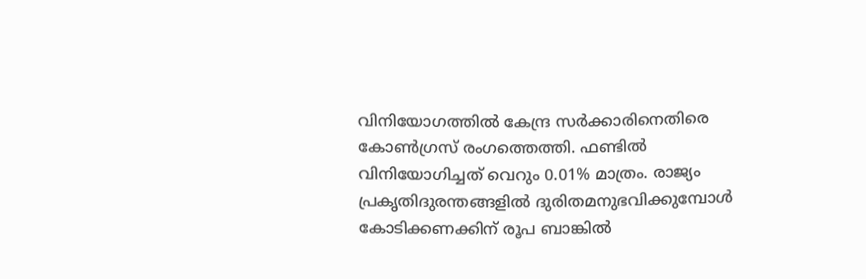വിനിയോഗത്തിൽ കേന്ദ്ര സർക്കാരിനെതിരെ കോൺഗ്രസ് രംഗത്തെത്തി. ഫണ്ടിൽ വിനിയോഗിച്ചത് വെറും 0.01% മാത്രം. രാജ്യം പ്രകൃതിദുരന്തങ്ങളിൽ ദുരിതമനുഭവിക്കുമ്പോൾ കോടിക്കണക്കിന് രൂപ ബാങ്കിൽ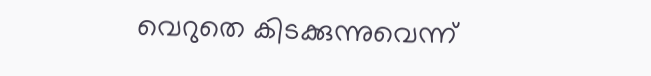വെറുതെ കിടക്കുന്നുവെന്ന്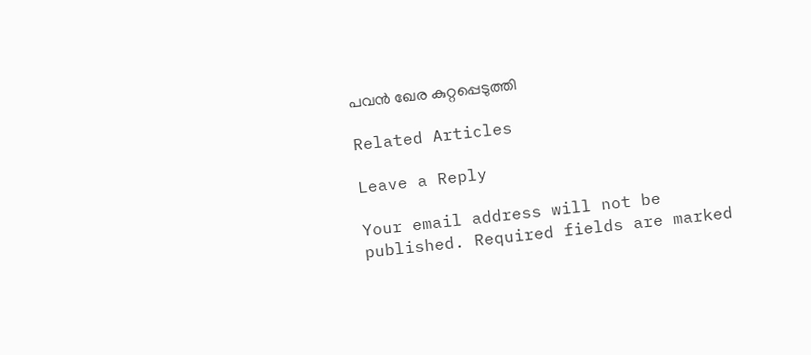പവൻ ഖേര കുറ്റപ്പെടുത്തി

Related Articles

Leave a Reply

Your email address will not be published. Required fields are marked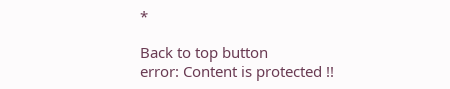*

Back to top button
error: Content is protected !!